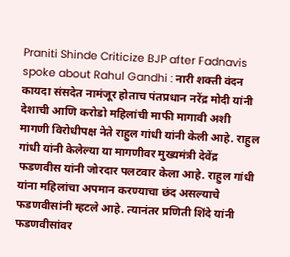Praniti Shinde Criticize BJP after Fadnavis spoke about Rahul Gandhi : नारी शक्ती वंदन कायदा संसदेत नामंजूर होताच पंतप्रधान नरेंद्र मोदी यांनी देशाची आणि करोडो महिलांची माफी मागावी अशी मागणी विरोधीपक्ष नेते राहुल गांधी यांनी केली आहे. राहुल गांधी यांनी केलेल्या या मागणीवर मुख्यमंत्री देवेंद्र फडणवीस यांनी जोरदार पलटवार केला आहे. राहुल गांधी यांना महिलांचा अपमान करण्याचा छंद असल्याचे फडणवीसांनी म्हटले आहे. त्यानंतर प्रणिती शिंदे यांनी फडणवीसांवर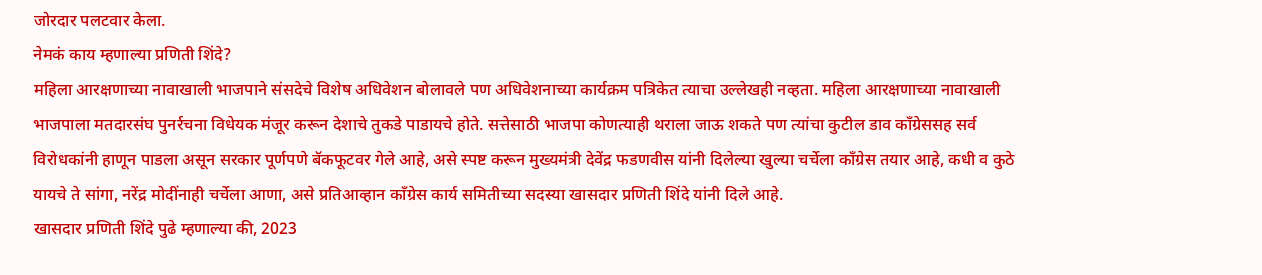जोरदार पलटवार केला.
नेमकं काय म्हणाल्या प्रणिती शिंदे?
महिला आरक्षणाच्या नावाखाली भाजपाने संसदेचे विशेष अधिवेशन बोलावले पण अधिवेशनाच्या कार्यक्रम पत्रिकेत त्याचा उल्लेखही नव्हता. महिला आरक्षणाच्या नावाखाली भाजपाला मतदारसंघ पुनर्रचना विधेयक मंजूर करून देशाचे तुकडे पाडायचे होते. सत्तेसाठी भाजपा कोणत्याही थराला जाऊ शकते पण त्यांचा कुटील डाव काँग्रेससह सर्व विरोधकांनी हाणून पाडला असून सरकार पूर्णपणे बॅकफूटवर गेले आहे, असे स्पष्ट करून मुख्यमंत्री देवेंद्र फडणवीस यांनी दिलेल्या खुल्या चर्चेला काँग्रेस तयार आहे, कधी व कुठे यायचे ते सांगा, नरेंद्र मोदींनाही चर्चेला आणा, असे प्रतिआव्हान काँग्रेस कार्य समितीच्या सदस्या खासदार प्रणिती शिंदे यांनी दिले आहे.
खासदार प्रणिती शिंदे पुढे म्हणाल्या की, 2023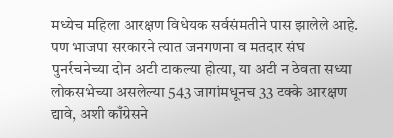मध्येच महिला आरक्षण विधेयक सर्वसंमतीने पास झालेले आहे. पण भाजपा सरकारने त्यात जनगणना व मतदार संघ पुनर्रचनेच्या दोन अटी टाकल्या होत्या, या अटी न ठेवता सध्या लोकसभेच्या असलेल्या 543 जागांमधूनच 33 टक्के आरक्षण द्यावे, अशी काँग्रेसने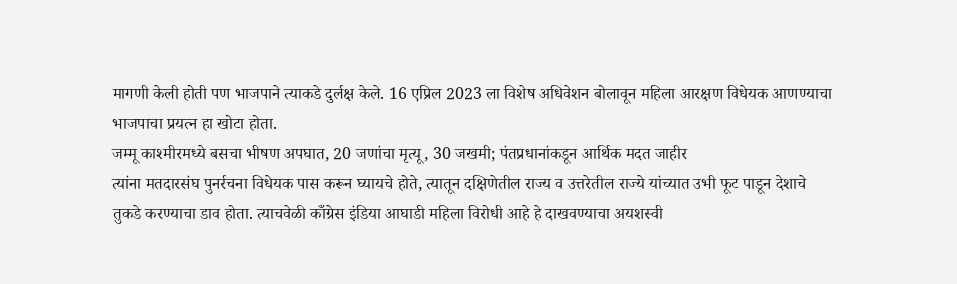मागणी केली होती पण भाजपाने त्याकडे दुर्लक्ष केले. 16 एप्रिल 2023 ला विशेष अधिवेशन बोलावून महिला आरक्षण विधेयक आणण्याचा भाजपाचा प्रयत्न हा खोटा होता.
जम्मू काश्मीरमध्ये बसचा भीषण अपघात, 20 जणांचा मृत्यू, 30 जखमी; पंतप्रधानांकडून आर्थिक मदत जाहीर
त्यांना मतदारसंघ पुनर्रचना विधेयक पास करून घ्यायचे होते, त्यातून दक्षिणेतील राज्य व उत्तरेतील राज्ये यांच्यात उभी फूट पाडून देशाचे तुकडे करण्याचा डाव होता. त्याचवेळी काँग्रेस इंडिया आघाडी महिला विरोधी आहे हे दाखवण्याचा अयशस्वी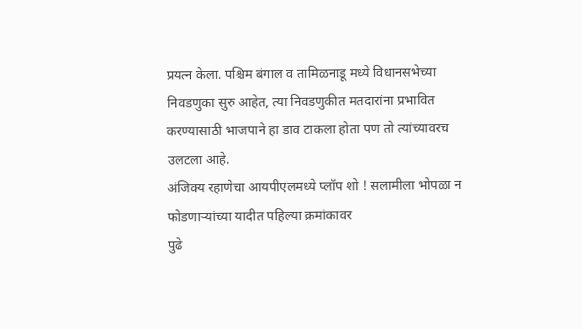प्रयत्न केला. पश्चिम बंगाल व तामिळनाडू मध्ये विधानसभेच्या निवडणुका सुरु आहेत, त्या निवडणुकीत मतदारांना प्रभावित करण्यासाठी भाजपाने हा डाव टाकला होता पण तो त्यांच्यावरच उलटला आहे.
अंजिक्य रहाणेचा आयपीएलमध्ये प्लॉप शो ! सलामीला भोपळा न फोडणाऱ्यांच्या यादीत पहिल्या क्रमांकावर
पुढे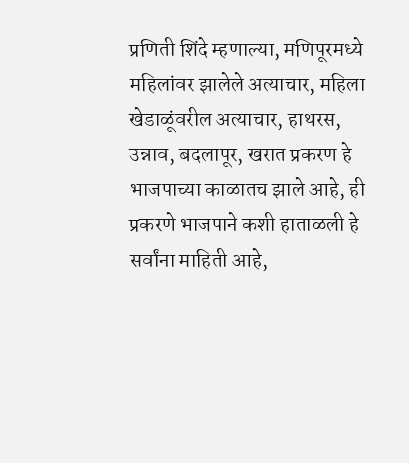प्रणिती शिंदे म्हणाल्या, मणिपूरमध्ये महिलांवर झालेले अत्याचार, महिला खेडाळूंवरील अत्याचार, हाथरस, उन्नाव, बदलापूर, खरात प्रकरण हे भाजपाच्या काळातच झाले आहे, ही प्रकरणे भाजपाने कशी हाताळली हे सर्वांना माहिती आहे,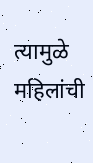त्यामुळे महिलांची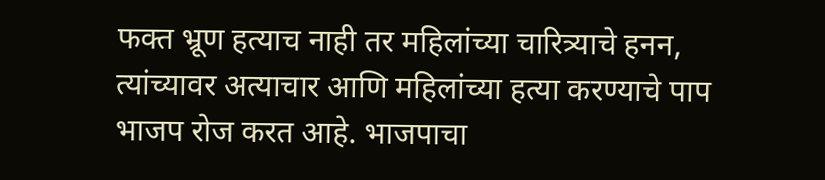फक्त भ्रूण हत्याच नाही तर महिलांच्या चारित्र्याचे हनन, त्यांच्यावर अत्याचार आणि महिलांच्या हत्या करण्याचे पाप भाजप रोज करत आहे. भाजपाचा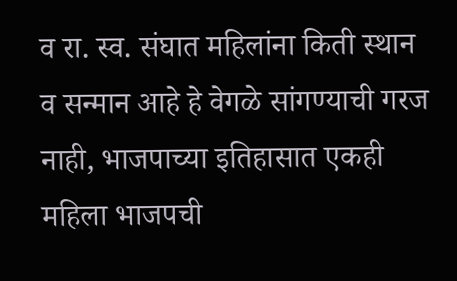व रा. स्व. संघात महिलांना किती स्थान व सन्मान आहे हे वेगळे सांगण्याची गरज नाही, भाजपाच्या इतिहासात एकही महिला भाजपची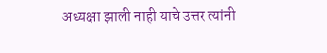अध्यक्षा झाली नाही याचे उत्तर त्यांनी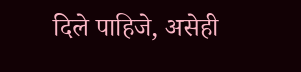दिले पाहिजे, असेही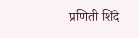प्रणिती शिंदे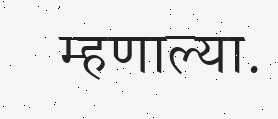म्हणाल्या.